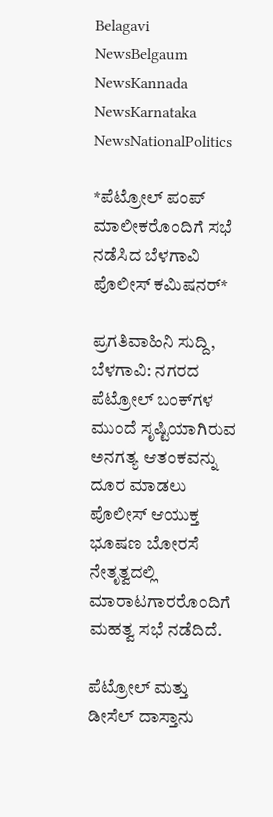Belagavi NewsBelgaum NewsKannada NewsKarnataka NewsNationalPolitics

*ಪೆಟ್ರೋಲ್ ಪಂಪ್ ಮಾಲೀಕರೊಂದಿಗೆ ಸಭೆ ನಡೆಸಿದ ಬೆಳಗಾವಿ ಪೊಲೀಸ್ ಕಮಿಷನರ್*

ಪ್ರಗತಿವಾಹಿನಿ ಸುದ್ದಿ, ಬೆಳಗಾವಿ: ನಗರದ ಪೆಟ್ರೋಲ್ ಬಂಕ್‌ಗಳ ಮುಂದೆ ಸೃಷ್ಟಿಯಾಗಿರುವ ಅನಗತ್ಯ ಆತಂಕವನ್ನು ದೂರ ಮಾಡಲು ಪೊಲೀಸ್ ಆಯುಕ್ತ ಭೂಷಣ ಬೋರಸೆ ನೇತೃತ್ವದಲ್ಲಿ ಮಾರಾಟಗಾರರೊಂದಿಗೆ ಮಹತ್ವ ಸಭೆ ನಡೆದಿದೆ.

ಪೆಟ್ರೋಲ್ ಮತ್ತು ಡೀಸೆಲ್ ದಾಸ್ತಾನು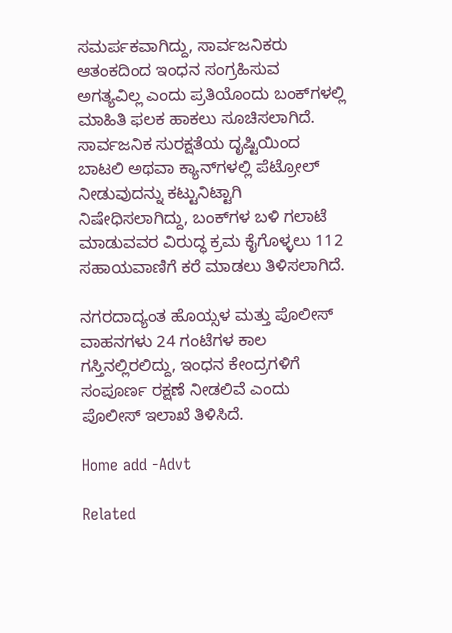ಸಮರ್ಪಕವಾಗಿದ್ದು, ಸಾರ್ವಜನಿಕರು ಆತಂಕದಿಂದ ಇಂಧನ ಸಂಗ್ರಹಿಸುವ ಅಗತ್ಯವಿಲ್ಲ ಎಂದು ಪ್ರತಿಯೊಂದು ಬಂಕ್‌ಗಳಲ್ಲಿ ಮಾಹಿತಿ ಫಲಕ ಹಾಕಲು ಸೂಚಿಸಲಾಗಿದೆ. ಸಾರ್ವಜನಿಕ ಸುರಕ್ಷತೆಯ ದೃಷ್ಟಿಯಿಂದ ಬಾಟಲಿ ಅಥವಾ ಕ್ಯಾನ್‌ಗಳಲ್ಲಿ ಪೆಟ್ರೋಲ್ ನೀಡುವುದನ್ನು ಕಟ್ಟುನಿಟ್ಟಾಗಿ ನಿಷೇಧಿಸಲಾಗಿದ್ದು, ಬಂಕ್‌ಗಳ ಬಳಿ ಗಲಾಟೆ ಮಾಡುವವರ ವಿರುದ್ಧ ಕ್ರಮ ಕೈಗೊಳ್ಳಲು 112 ಸಹಾಯವಾಣಿಗೆ ಕರೆ ಮಾಡಲು ತಿಳಿಸಲಾಗಿದೆ.

ನಗರದಾದ್ಯಂತ ಹೊಯ್ಸಳ ಮತ್ತು ಪೊಲೀಸ್ ವಾಹನಗಳು 24 ಗಂಟೆಗಳ ಕಾಲ ಗಸ್ತಿನಲ್ಲಿರಲಿದ್ದು, ಇಂಧನ ಕೇಂದ್ರಗಳಿಗೆ ಸಂಪೂರ್ಣ ರಕ್ಷಣೆ ನೀಡಲಿವೆ ಎಂದು ಪೊಲೀಸ್ ಇಲಾಖೆ ತಿಳಿಸಿದೆ.

Home add -Advt

Related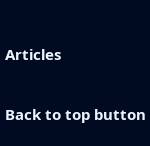Articles

Back to top button